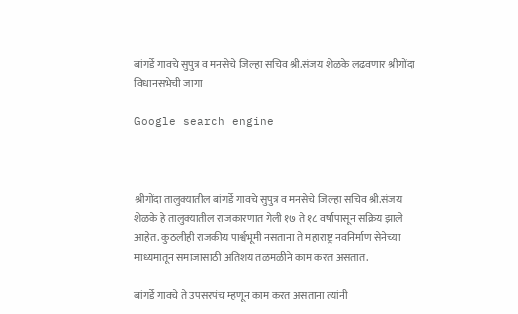बांगर्डे गावचे सुपुत्र व मनसेचे जिल्हा सचिव श्री.संजय शेळके लढवणार श्रीगोंदा विधानसभेची जागा

Google search engine



श्रीगोंदा तालुक्यातील बांगर्डे गावचे सुपुत्र व मनसेचे जिल्हा सचिव श्री.संजय शेळके हे तालुक्यातील राजकारणात गेली १७ ते १८ वर्षापासून सक्रिय झाले आहेत. कुठलीही राजकीय पार्श्वभूमी नसताना ते महाराष्ट्र नवनिर्माण सेनेच्या माध्यमातून समाजासाठी अतिशय तळमळीने काम करत असतात.

बांगर्डे गावचे ते उपसरपंच म्हणून काम करत असताना त्यांनी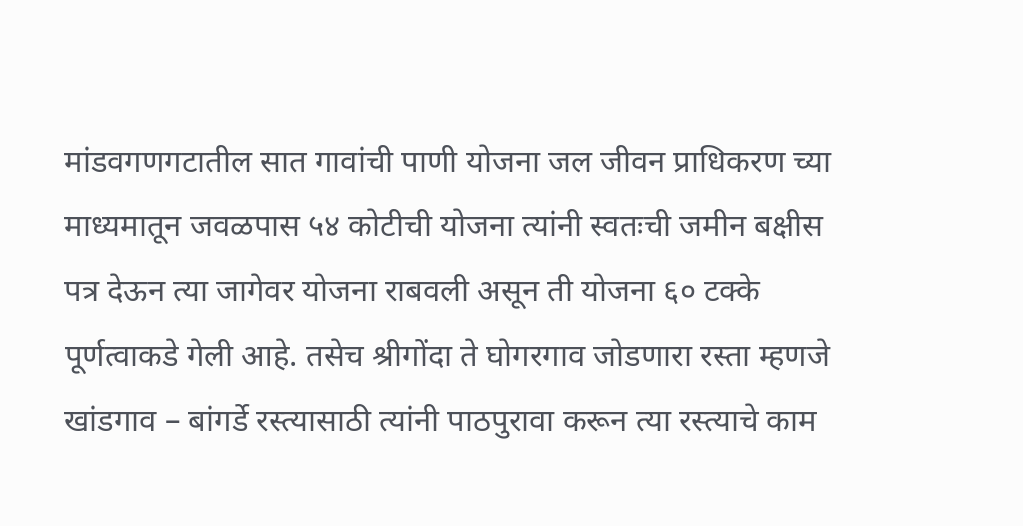मांडवगणगटातील सात गावांची पाणी योजना जल जीवन प्राधिकरण च्या माध्यमातून जवळपास ५४ कोटीची योजना त्यांनी स्वतःची जमीन बक्षीस पत्र देऊन त्या जागेवर योजना राबवली असून ती योजना ६० टक्के पूर्णत्वाकडे गेली आहे. तसेच श्रीगोंदा ते घोगरगाव जोडणारा रस्ता म्हणजे खांडगाव – बांगर्डे रस्त्यासाठी त्यांनी पाठपुरावा करून त्या रस्त्याचे काम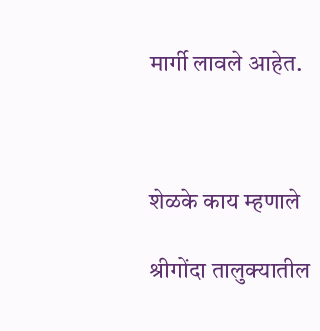मार्गी लावले आहेत.



शेळके काय म्हणाले

श्रीगोंदा तालुक्यातील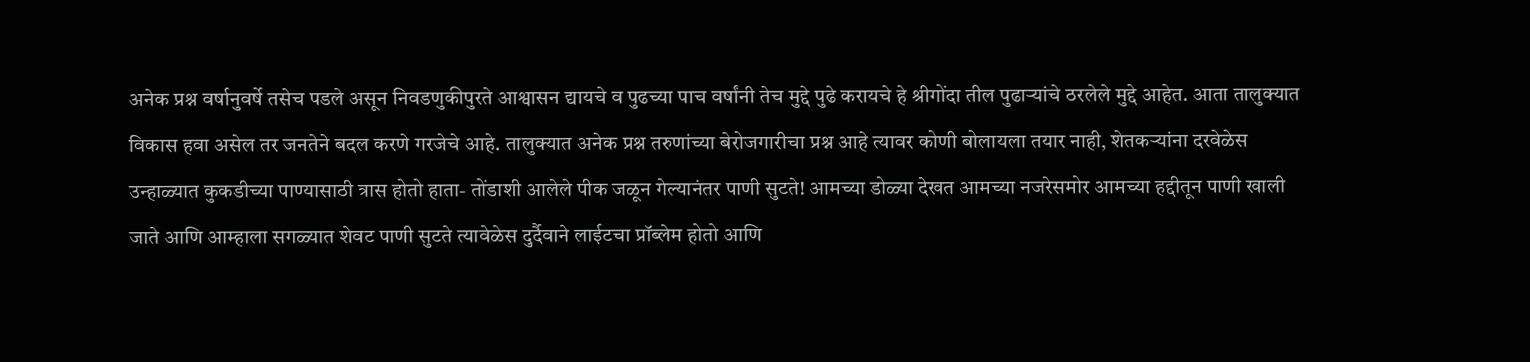अनेक प्रश्न वर्षानुवर्षे तसेच पडले असून निवडणुकीपुरते आश्वासन द्यायचे व पुढच्या पाच वर्षांनी तेच मुद्दे पुढे करायचे हे श्रीगोंदा तील पुढाऱ्यांचे ठरलेले मुद्दे आहेत. आता तालुक्यात विकास हवा असेल तर जनतेने बदल करणे गरजेचे आहे. तालुक्यात अनेक प्रश्न तरुणांच्या बेरोजगारीचा प्रश्न आहे त्यावर कोणी बोलायला तयार नाही, शेतकऱ्यांना दरवेळेस उन्हाळ्यात कुकडीच्या पाण्यासाठी त्रास होतो हाता- तोंडाशी आलेले पीक जळून गेल्यानंतर पाणी सुटते! आमच्या डोळ्या देखत आमच्या नजरेसमोर आमच्या हद्दीतून पाणी खाली जाते आणि आम्हाला सगळ्यात शेवट पाणी सुटते त्यावेळेस दुर्दैवाने लाईटचा प्रॉब्लेम होतो आणि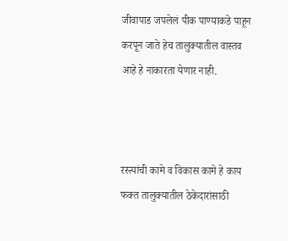जीवापाड जपलेलं पीक पाण्याकडे पाहून करपून जाते हेच तालुक्यातील वास्तव आहे हे नाकारता येणार नाही.



रस्त्यांची कामे व विकास कामे हे काय फक्त तालुक्यातील ठेकेदारांसाठी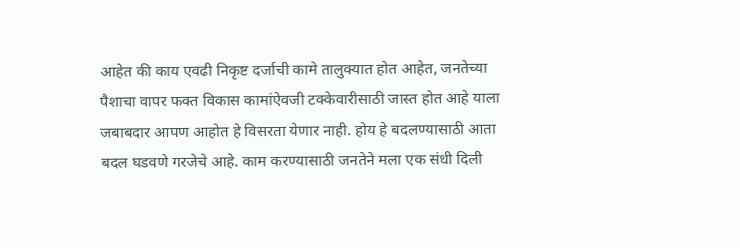आहेत की काय एवढी निकृष्ट दर्जाची कामे तालुक्यात होत आहेत, जनतेच्या पैशाचा वापर फक्त विकास कामांऐवजी टक्केवारीसाठी जास्त होत आहे याला जबाबदार आपण आहोत हे विसरता येणार नाही. होय हे बदलण्यासाठी आता बदल घडवणे गरजेचे आहे. काम करण्यासाठी जनतेने मला एक संधी दिली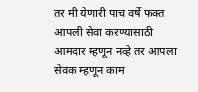तर मी येणारी पाच वर्षे फक्त आपली सेवा करण्यासाठी आमदार म्हणून नव्हे तर आपला सेवक म्हणून काम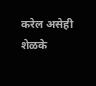करेल असेही शेळके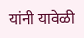यांनी यावेळी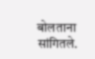बोलताना सांगितले.